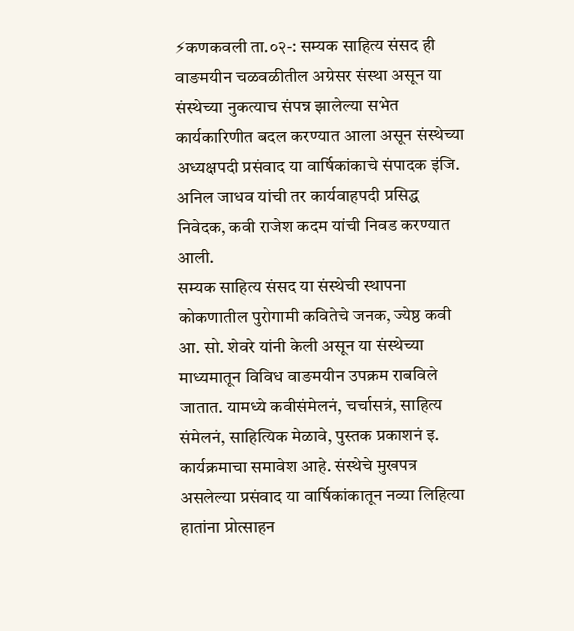⚡कणकवली ता.०२-: सम्यक साहित्य संसद ही वाङमयीन चळवळीतील अग्रेसर संस्था असून या संस्थेच्या नुकत्याच संपन्न झालेल्या सभेत कार्यकारिणीत बदल करण्यात आला असून संस्थेच्या अध्यक्षपदी प्रसंवाद या वार्षिकांकाचे संपादक इंजि. अनिल जाधव यांची तर कार्यवाहपदी प्रसिद्ध निवेदक, कवी राजेश कदम यांची निवड करण्यात आली.
सम्यक साहित्य संसद या संस्थेची स्थापना कोकणातील पुरोगामी कवितेचे जनक, ज्येष्ठ कवी आ. सो. शेवरे यांनी केली असून या संस्थेच्या माध्यमातून विविध वाङमयीन उपक्रम राबविले जातात. यामध्ये कवीसंमेलनं, चर्चासत्रं, साहित्य संमेलनं, साहित्यिक मेळावे, पुस्तक प्रकाशनं इ. कार्यक्रमाचा समावेश आहे. संस्थेचे मुखपत्र असलेल्या प्रसंवाद या वार्षिकांकातून नव्या लिहित्या हातांना प्रोत्साहन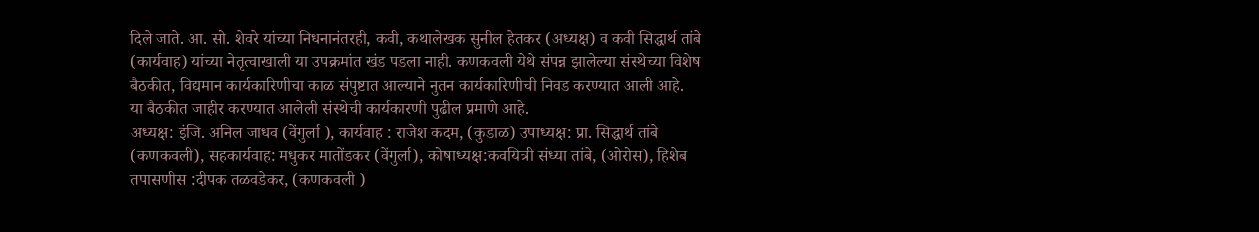दिले जाते. आ. सो. शेवरे यांच्या निधनानंतरही, कवी, कथालेखक सुनील हेतकर (अध्यक्ष) व कवी सिद्धार्थ तांबे (कार्यवाह) यांच्या नेतृत्वाखाली या उपक्रमांत खंड पडला नाही. कणकवली येथे संपन्न झालेल्या संस्थेच्या विशेष बैठकीत, विद्यमान कार्यकारिणीचा काळ संपुष्टात आल्याने नुतन कार्यकारिणीची निवड करण्यात आली आहे.
या बैठकीत जाहीर करण्यात आलेली संस्थेची कार्यकारणी पुढील प्रमाणे आहे.
अध्यक्ष: इंजि. अनिल जाधव (वेंगुर्ला ), कार्यवाह : राजेश कदम, (कुडाळ) उपाध्यक्ष: प्रा. सिद्धार्थ तांबे (कणकवली), सहकार्यवाह: मधुकर मातोंडकर (वेंगुर्ला), कोषाध्यक्ष:कवयित्री संध्या तांबे, (ओरोस), हिशेब तपासणीस :दीपक तळवडेकर, (कणकवली )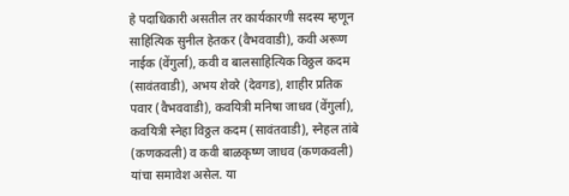हे पदाधिकारी असतील तर कार्यकारणी सदस्य म्हणून साहित्यिक सुनील हेतकर (वैभववाडी), कवी अरूण नाईक (वेंगुर्ला), कवी व बालसाहित्यिक विठ्ठल कदम (सावंतवाडी), अभय शेवरे (देवगड), शाहीर प्रतिक पवार (वैभववाडी), कवयित्री मनिषा जाधव (वेंगुर्ला), कवयित्री स्नेहा विठ्ठल कदम (सावंतवाडी), स्नेहल तांबे (कणकवली) व कवी बाळकृष्ण जाधव (कणकवली) यांचा समावेश असेल. या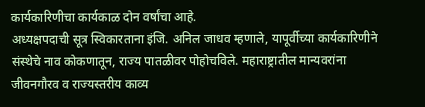कार्यकारिणीचा कार्यकाळ दोन वर्षांचा आहे.
अध्यक्षपदाची सूत्र स्विकारताना इंजि. अनिल जाधव म्हणाले, यापूर्वीच्या कार्यकारिणीने संस्थेचे नाव कोकणातून, राज्य पातळीवर पोहोचविले. महाराष्ट्रातील मान्यवरांना जीवनगौरव व राज्यस्तरीय काव्य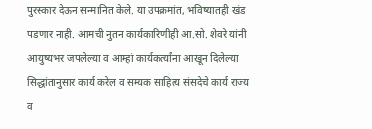पुरस्कार देऊन सन्मानित केले. या उपक्रमांत, भविष्यातही खंड पडणार नाही. आमची नुतन कार्यकारिणीही आ.सो. शेवरे यांनी आयुष्यभर जपलेल्या व आम्हां कार्यकर्त्यांना आखून दिलेल्या सिद्धांतानुसार कार्य करेल व सम्यक साहित्य संसदेचे कार्य राज्य व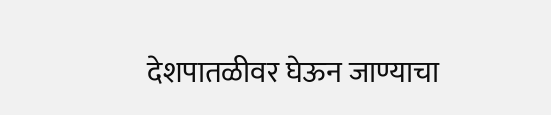देशपातळीवर घेऊन जाण्याचा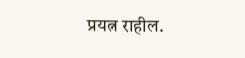प्रयत्न राहील.